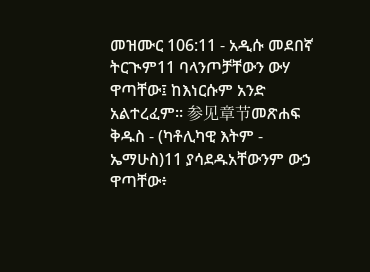መዝሙር 106:11 - አዲሱ መደበኛ ትርጒም11 ባላንጦቻቸውን ውሃ ዋጣቸው፤ ከእነርሱም አንድ አልተረፈም። 参见章节መጽሐፍ ቅዱስ - (ካቶሊካዊ እትም - ኤማሁስ)11 ያሳደዱአቸውንም ውኃ ዋጣቸው፥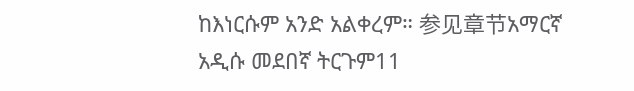ከእነርሱም አንድ አልቀረም። 参见章节አማርኛ አዲሱ መደበኛ ትርጉም11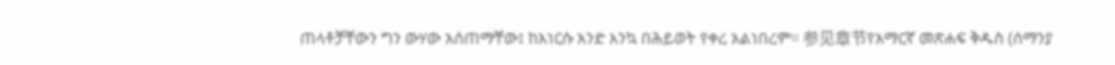ጠላቶቻቸውን ግን ውሃው አሰጠማቸው፤ ከእነርሱ አንድ እንኳ በሕይወት የቀረ አልነበረም። 参见章节የአማርኛ መጽሐፍ ቅዱስ (ሰማንያ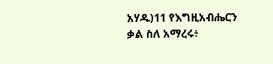አሃዱ)11 የእግዚአብሔርን ቃል ስለ አማረሩ፥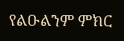የልዑልንም ምክር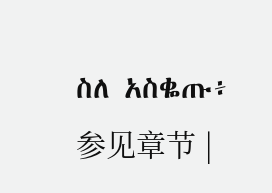ስለ አስቈጡ፥ 参见章节 |